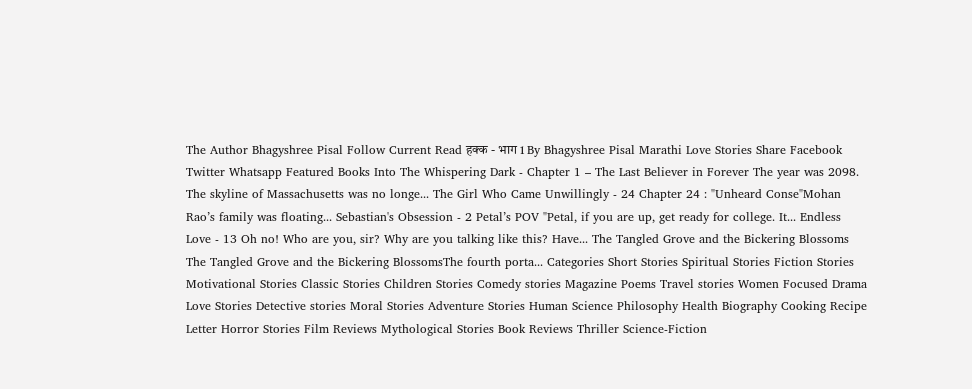The Author Bhagyshree Pisal Follow Current Read हक्क - भाग 1 By Bhagyshree Pisal Marathi Love Stories Share Facebook Twitter Whatsapp Featured Books Into The Whispering Dark - Chapter 1 – The Last Believer in Forever The year was 2098. The skyline of Massachusetts was no longe... The Girl Who Came Unwillingly - 24 Chapter 24 : "Unheard Conse"Mohan Rao’s family was floating... Sebastian's Obsession - 2 Petal’s POV "Petal, if you are up, get ready for college. It... Endless Love - 13 Oh no! Who are you, sir? Why are you talking like this? Have... The Tangled Grove and the Bickering Blossoms The Tangled Grove and the Bickering BlossomsThe fourth porta... Categories Short Stories Spiritual Stories Fiction Stories Motivational Stories Classic Stories Children Stories Comedy stories Magazine Poems Travel stories Women Focused Drama Love Stories Detective stories Moral Stories Adventure Stories Human Science Philosophy Health Biography Cooking Recipe Letter Horror Stories Film Reviews Mythological Stories Book Reviews Thriller Science-Fiction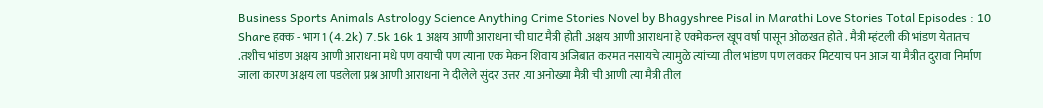Business Sports Animals Astrology Science Anything Crime Stories Novel by Bhagyshree Pisal in Marathi Love Stories Total Episodes : 10 Share हक्क - भाग 1 (4.2k) 7.5k 16k 1 अक्षय आणी आराधना ची घाट मैत्री होती .अक्षय आणी आराधना हे एक्मेकन्ल खूप वर्षा पासून ओळखत होते . मैत्री म्हंटली की भांडण येतातच .तशीच भांडण अक्षय आणी आराधना मधे पण वयाची पण त्याना एक मेकन शिवाय अजिबात करमत नसायचे त्यामुळे त्यांच्या तील भांडण पण लवकर मिटयाच पन आज या मैत्रीत दुरावा निर्माण जाला कारण अक्षय ला पडलेला प्रश्न आणी आराधना ने दीलेले सुंदर उत्तर .या अनोख्या मैत्री ची आणी त्या मैत्री तील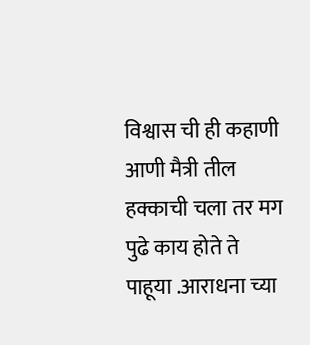विश्वास ची ही कहाणी आणी मैत्री तील हक्काची चला तर मग पुढे काय होते ते पाहूया .आराधना च्या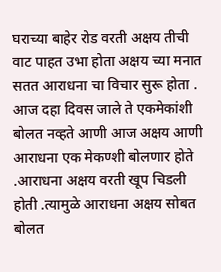घराच्या बाहेर रोड वरती अक्षय तीची वाट पाहत उभा होता अक्षय च्या मनात सतत आराधना चा विचार सुरू होता . आज दहा दिवस जाले ते एकमेकांशी बोलत नव्हते आणी आज अक्षय आणी आराधना एक मेकण्शी बोलणार होते .आराधना अक्षय वरती खूप चिडली होती .त्यामुळे आराधना अक्षय सोबत बोलत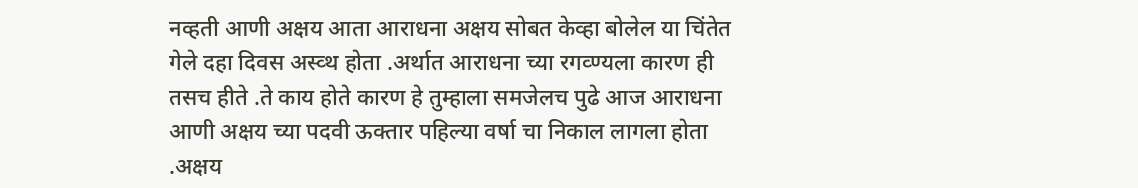नव्हती आणी अक्षय आता आराधना अक्षय सोबत केव्हा बोलेल या चिंतेत गेले दहा दिवस अस्व्थ होता .अर्थात आराधना च्या रगव्ण्यला कारण ही तसच हीते .ते काय होते कारण हे तुम्हाला समजेलच पुढे आज आराधना आणी अक्षय च्या पदवी ऊक्तार पहिल्या वर्षा चा निकाल लागला होता .अक्षय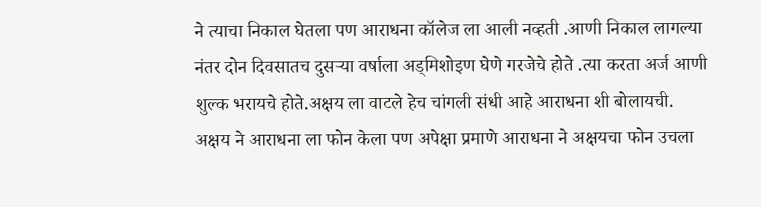ने त्याचा निकाल घेतला पण आराधना कॉलेज ला आली नव्हती .आणी निकाल लागल्या नंतर दोन दिवसातच दुसऱ्या वर्षाला अड्मिशोइण घेणे गरजेचे होते .त्या करता अर्ज आणी शुल्क भरायचे होते.अक्षय ला वाटले हेच चांगली संधी आहे आराधना शी बोलायची. अक्षय ने आराधना ला फोन केला पण अपेक्षा प्रमाणे आराधना ने अक्षयचा फोन उचला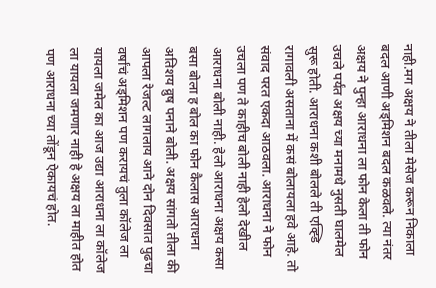नाही.मग अक्षय ने तीला मेसेज करून निकाला बदल आणी अड्मिशन बदल कळवले. त्या नंतर अक्षय ने पुन्हा आराधना ला फोन केला ती फोन उचले पर्यंत अक्षय च्या मनामधे नुसती घालमेल सुरू होती. आराधना कशी बोलले ती एव्ह्डि रागावली असताना में कसं बोलायला हवे आहे. तो संवाद परत एकदा आठवला. आराधना ने फोन उचला पण ते काहीच बोली नाही हेलो देखील आराधना बोली नाही. हेलो आराधना अक्षय कसा बसा बोला ह बोल का फोन कैलास आराधना अतिशय व्रुष पनाने बोली. अक्षय सांगतो तीला की आपला रेजल्ट लागलाय आने दोन दिवसात पुढचा वर्षांचं अड्मिशन पण करायचं तुला कॉलेज ला यायला जमेल का आज उद्या आराधना ला कॉलेज ला यायला जमणार नाही हे अक्षय ला माहीत होत पण आराधना च्या तोंडून ऐकायचं होत.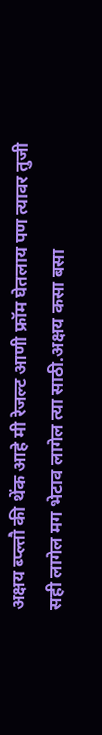अक्षय ब्प्ल्तौ की थेंक आहे मी रेजल्ट आणी फ्रॉम घेतलाय पण त्यावर तुजी सही लागेल मग भेटाव लागेल त्या साठी.अक्षय कसा बसा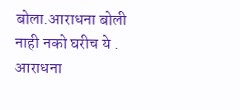बोला.आराधना बोली नाही नको घरीच ये . आराधना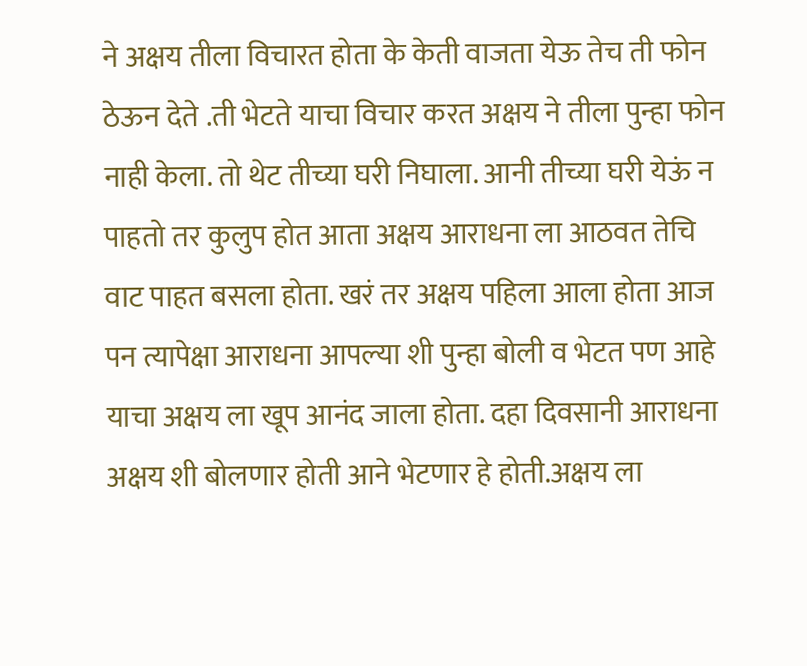ने अक्षय तीला विचारत होता के केती वाजता येऊ तेच ती फोन ठेऊन देते .ती भेटते याचा विचार करत अक्षय ने तीला पुन्हा फोन नाही केला. तो थेट तीच्या घरी निघाला. आनी तीच्या घरी येऊं न पाहतो तर कुलुप होत आता अक्षय आराधना ला आठवत तेचि वाट पाहत बसला होता. खरं तर अक्षय पहिला आला होता आज पन त्यापेक्षा आराधना आपल्या शी पुन्हा बोली व भेटत पण आहे याचा अक्षय ला खूप आनंद जाला होता. दहा दिवसानी आराधना अक्षय शी बोलणार होती आने भेटणार हे होती.अक्षय ला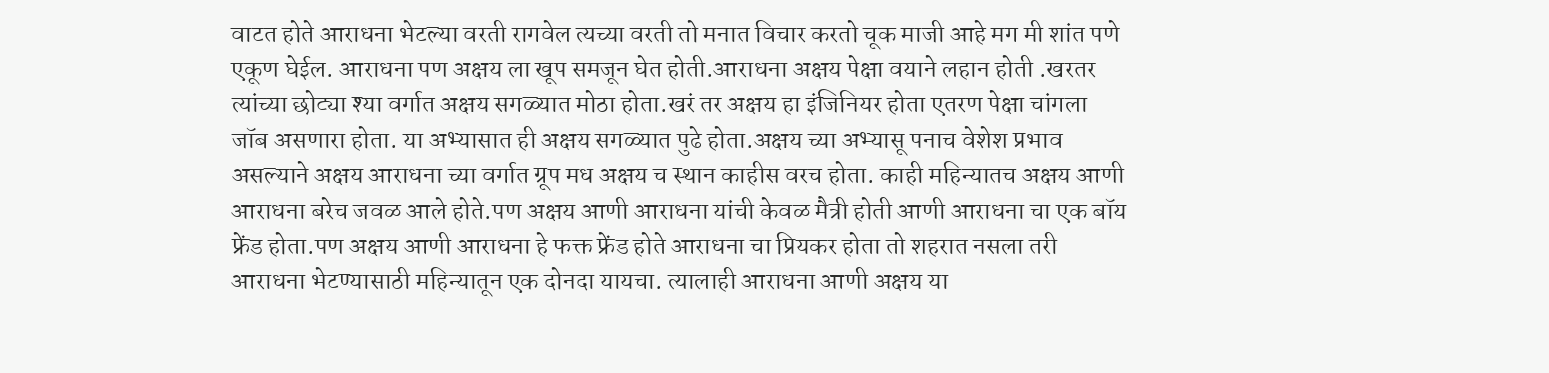वाटत होते आराधना भेटल्या वरती रागवेल त्यच्या वरती तो मनात विचार करतो चूक माजी आहे मग मी शांत पणे एकूण घेईल. आराधना पण अक्षय ला खूप समजून घेत होती.आराधना अक्षय पेक्षा वयाने लहान होती .खरतर त्यांच्या छोट्या श्या वर्गात अक्षय सगळ्यात मोठा होता.खरं तर अक्षय हा इंजिनियर होता एतरण पेक्षा चांगला जॉब असणारा होता. या अभ्यासात ही अक्षय सगळ्यात पुढे होता.अक्षय च्या अभ्यासू पनाच वेशेश प्रभाव असल्याने अक्षय आराधना च्या वर्गात ग्रूप मध अक्षय च स्थान काहीस वरच होता. काही महिन्यातच अक्षय आणी आराधना बरेच जवळ आले होते.पण अक्षय आणी आराधना यांची केवळ मैत्री होती आणी आराधना चा एक बॉय फ्रेंड होता.पण अक्षय आणी आराधना हे फक्त फ्रेंड होते आराधना चा प्रियकर होता तो शहरात नसला तरी आराधना भेटण्यासाठी महिन्यातून एक दोनदा यायचा. त्यालाही आराधना आणी अक्षय या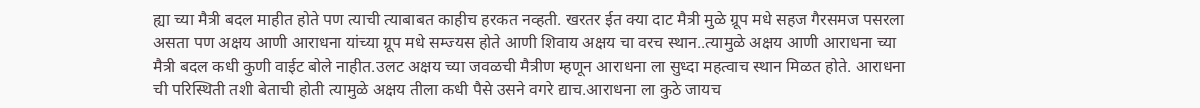ह्या च्या मैत्री बदल माहीत होते पण त्याची त्याबाबत काहीच हरकत नव्हती. खरतर ईत क्या दाट मैत्री मुळे ग्रूप मधे सहज गैरसमज पसरला असता पण अक्षय आणी आराधना यांच्या ग्रूप मधे सम्ज्यस होते आणी शिवाय अक्षय चा वरच स्थान..त्यामुळे अक्षय आणी आराधना च्या मैत्री बदल कधी कुणी वाईट बोले नाहीत.उलट अक्षय च्या जवळची मैत्रीण म्हणून आराधना ला सुध्दा महत्वाच स्थान मिळत होते. आराधना ची परिस्थिती तशी बेताची होती त्यामुळे अक्षय तीला कधी पैसे उसने वगरे द्याच.आराधना ला कुठे जायच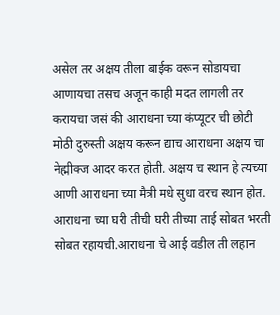असेल तर अक्षय तीला बाईक वरून सोडायचा आणायचा तसच अजून काही मदत लागली तर करायचा जसं की आराधना च्या कंप्यूटर ची छोटी मोठी दुरुस्ती अक्षय करून द्याच आराधना अक्षय चा नेह्मीक्ज आदर करत होती. अक्षय च स्थान हे त्यच्या आणी आराधना च्या मैत्री मधे सुधा वरच स्थान होत. आराधना च्या घरी तीची घरी तीच्या ताई सोबत भरती सोबत रहायची.आराधना चे आई वडील ती लहान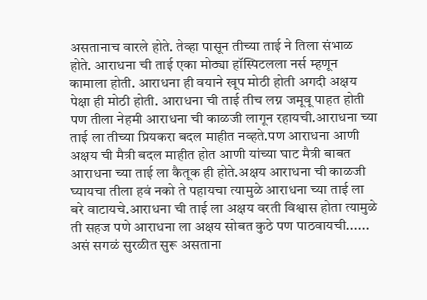असतानाच वारले होते. तेव्हा पासून तीच्या ताई ने तिला संभाळ होते. आराधना ची ताई एका मोठ्या हॉस्पिटलला नर्स म्हणून कामाला होती. आराधना ही वयाने खूप मोठी होती अगदी अक्षय पेक्षा ही मोठी होती. आराधना ची ताई तीच लग्न जमूवू पाहत होती पण तीला नेहमी आराधना ची काळजी लागून रहायची.आराधना च्या ताई ला तीच्या प्रियकरा बदल माहीत नव्हते.पण आराधना आणी अक्षय ची मैत्री बदल माहीत होत आणी यांच्या घाट मैत्री बाबत आराधना च्या ताई ला कैतूक ही होते.अक्षय आराधना ची काळजी घ्यायचा तीला हवं नको ते पहायचा त्यामुळे आराधना च्या ताई ला बरे वाटायचे.आराधना ची ताई ला अक्षय वरती विश्वास होता त्यामुळे ती सहज पणे आराधना ला अक्षय सोबत कुठे पण पाठवायची...... असं सगळं सुरळीत सुरू असताना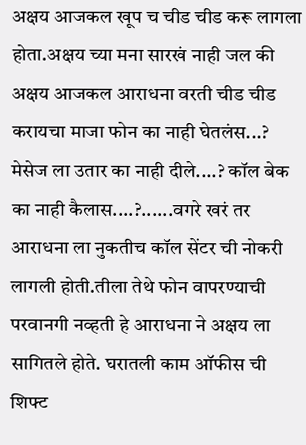अक्षय आजकल खूप च चीड चीड करू लागला होता.अक्षय च्या मना सारखं नाही जल की अक्षय आजकल आराधना वरती चीड चीड करायचा माजा फोन का नाही घेतलंस...? मेसेज ला उतार का नाही दीले....? कॉल बेक का नाही कैलास....?......वगरे खरं तर आराधना ला नुकतीच कॉल सेंटर ची नोकरी लागली होती.तीला तेथे फोन वापरण्याची परवानगी नव्हती हे आराधना ने अक्षय ला सागितले होते. घरातली काम ऑफीस ची शिफ्ट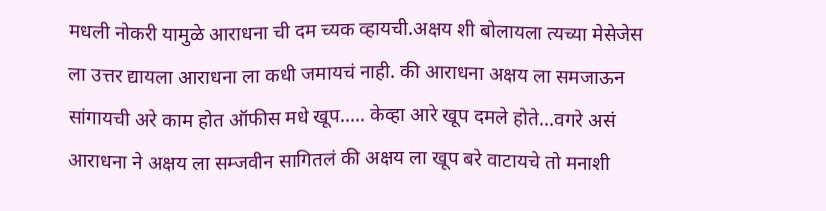मधली नोकरी यामुळे आराधना ची दम च्यक व्हायची.अक्षय शी बोलायला त्यच्या मेसेजेस ला उत्तर द्यायला आराधना ला कधी जमायचं नाही. की आराधना अक्षय ला समजाऊन सांगायची अरे काम होत ऑफीस मधे खूप..... केव्हा आरे खूप दमले होते...वगरे असं आराधना ने अक्षय ला सम्जवीन सागितलं की अक्षय ला खूप बरे वाटायचे तो मनाशी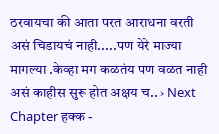ठरवायचा की आता परत आराधना वरती असं चिडायचं नाही.....पण येरे माज्या मागल्या .केव्हा मग कळतंय पण वळत नाही असं काहीस सुरू होत अक्षय च.. › Next Chapter हक्क -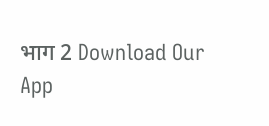भाग 2 Download Our App